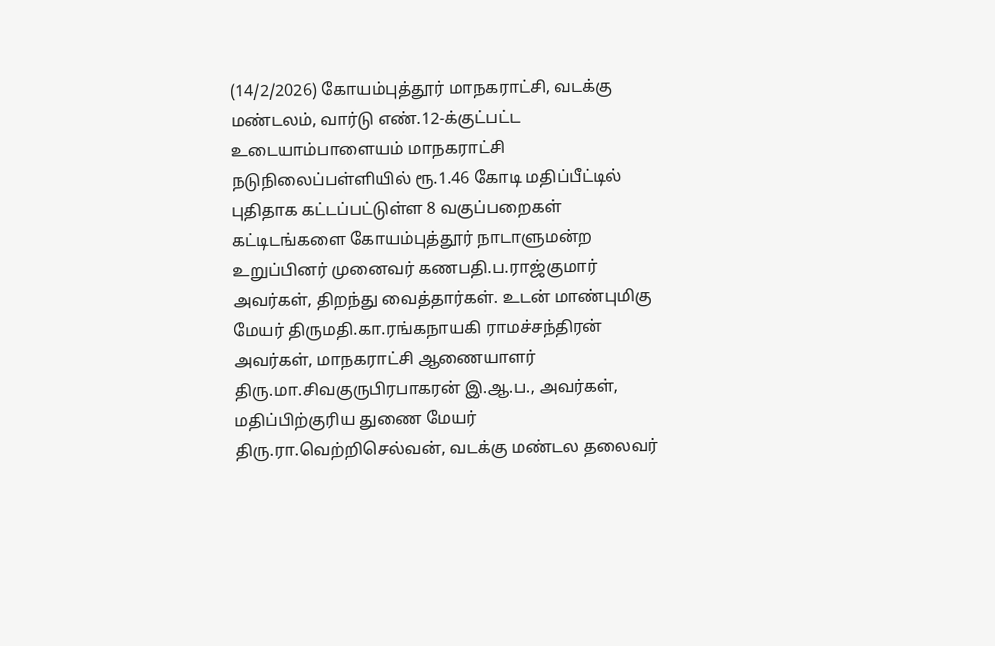(14/2/2026) கோயம்புத்தூர் மாநகராட்சி, வடக்கு மண்டலம், வார்டு எண்.12-க்குட்பட்ட உடையாம்பாளையம் மாநகராட்சி நடுநிலைப்பள்ளியில் ரூ.1.46 கோடி மதிப்பீட்டில் புதிதாக கட்டப்பட்டுள்ள 8 வகுப்பறைகள் கட்டிடங்களை கோயம்புத்தூர் நாடாளுமன்ற உறுப்பினர் முனைவர் கணபதி.ப.ராஜ்குமார் அவர்கள், திறந்து வைத்தார்கள். உடன் மாண்புமிகு மேயர் திருமதி.கா.ரங்கநாயகி ராமச்சந்திரன் அவர்கள், மாநகராட்சி ஆணையாளர் திரு.மா.சிவகுருபிரபாகரன் இ.ஆ.ப., அவர்கள், மதிப்பிற்குரிய துணை மேயர் திரு.ரா.வெற்றிசெல்வன், வடக்கு மண்டல தலைவர்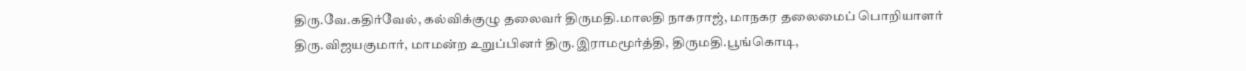திரு.வே.கதிர்வேல், கல்விக்குழு தலைவர் திருமதி.மாலதி நாகராஜ், மாநகர தலைமைப் பொறியாளர் திரு.விஜயகுமார், மாமன்ற உறுப்பினர் திரு.இராமமூர்த்தி, திருமதி.பூங்கொடி,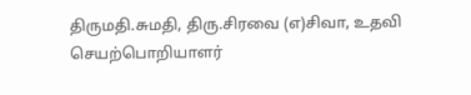திருமதி.சுமதி, திரு.சிரவை (எ)சிவா, உதவி செயற்பொறியாளர்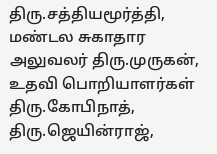திரு.சத்தியமூர்த்தி, மண்டல சுகாதார அலுவலர் திரு.முருகன், உதவி பொறியாளர்கள் திரு.கோபிநாத், திரு.ஜெயின்ராஜ்,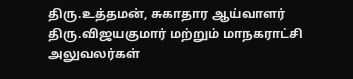திரு.உத்தமன், சுகாதார ஆய்வாளர் திரு.விஜயகுமார் மற்றும் மாநகராட்சி அலுவலர்கள்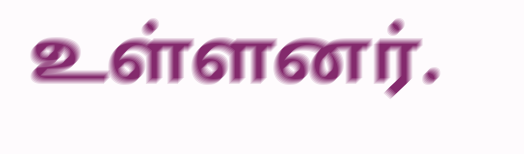உள்ளனர்.